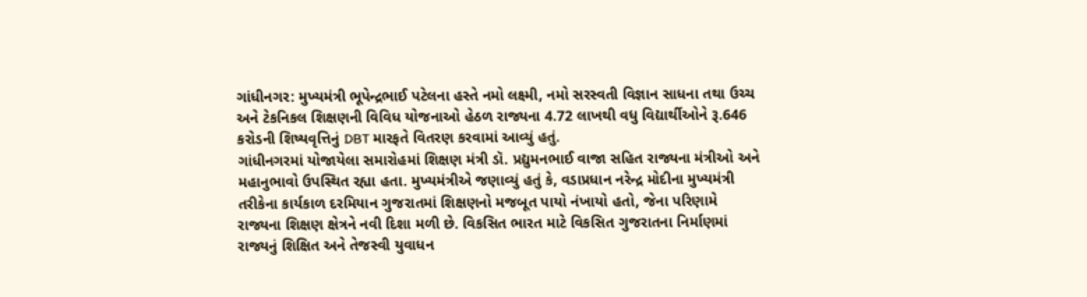ગાંધીનગર: મુખ્યમંત્રી ભૂપેન્દ્રભાઈ પટેલના હસ્તે નમો લક્ષ્મી, નમો સરસ્વતી વિજ્ઞાન સાધના તથા ઉચ્ચ અને ટેકનિકલ શિક્ષણની વિવિધ યોજનાઓ હેઠળ રાજ્યના 4.72 લાખથી વધુ વિદ્યાર્થીઓને રૂ.646 કરોડની શિષ્યવૃત્તિનું DBT મારફતે વિતરણ કરવામાં આવ્યું હતું.
ગાંધીનગરમાં યોજાયેલા સમારોહમાં શિક્ષણ મંત્રી ડૉ. પ્રદ્યુમનભાઈ વાજા સહિત રાજ્યના મંત્રીઓ અને મહાનુભાવો ઉપસ્થિત રહ્યા હતા. મુખ્યમંત્રીએ જણાવ્યું હતું કે, વડાપ્રધાન નરેન્દ્ર મોદીના મુખ્યમંત્રી તરીકેના કાર્યકાળ દરમિયાન ગુજરાતમાં શિક્ષણનો મજબૂત પાયો નંખાયો હતો, જેના પરિણામે રાજ્યના શિક્ષણ ક્ષેત્રને નવી દિશા મળી છે. વિકસિત ભારત માટે વિકસિત ગુજરાતના નિર્માણમાં રાજ્યનું શિક્ષિત અને તેજસ્વી યુવાધન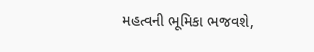મહત્વની ભૂમિકા ભજવશે,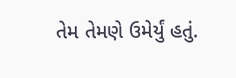તેમ તેમણે ઉમેર્યું હતું.